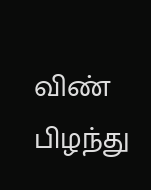விண் பிழந்து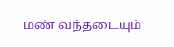மண் வந்தடையும்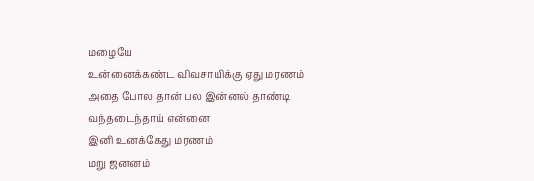மழையே
உன்னைக்கண்ட விவசாயிக்கு ஏது மரணம்
அதை போல தான் பல இன்னல் தாண்டி வந்தடைந்தாய் என்னை
இனி உனக்கேது மரணம்
மறு ஜனனம்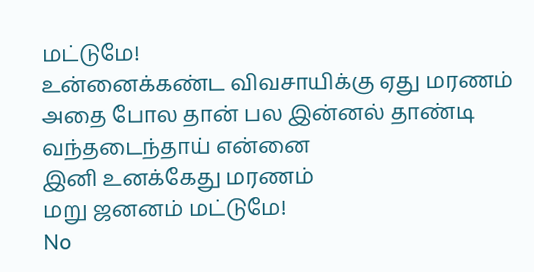மட்டுமே!
உன்னைக்கண்ட விவசாயிக்கு ஏது மரணம்
அதை போல தான் பல இன்னல் தாண்டி வந்தடைந்தாய் என்னை
இனி உனக்கேது மரணம்
மறு ஜனனம் மட்டுமே!
No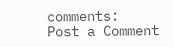comments:
Post a Comment